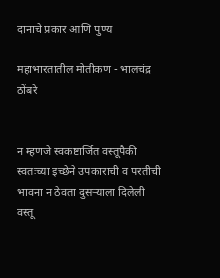दानाचे प्रकार आणि पुण्य

महाभारतातील मोतीकण - भालचंद्र ठोंबरे


न म्हणजे स्वकष्टार्जित वस्तूपैकी स्वतःच्या इच्छेने उपकाराची व परतीची भावना न ठेवता दुसऱ्याला दिलेली वस्तू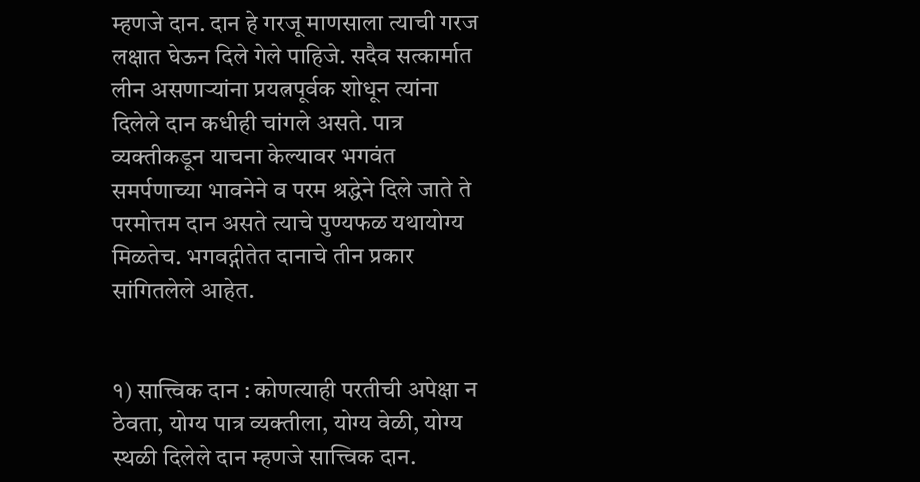म्हणजे दान. दान हे गरजू माणसाला त्याची गरज लक्षात घेऊन दिले गेले पाहिजे. सदैव सत्कार्मात लीन असणाऱ्यांना प्रयत्नपूर्वक शोधून त्यांना दिलेले दान कधीही चांगले असते. पात्र व्यक्तीकडून याचना केल्यावर भगवंत समर्पणाच्या भावनेने व परम श्रद्धेने दिले जाते ते परमोत्तम दान असते त्याचे पुण्यफळ यथायोग्य मिळतेच. भगवद्गीतेत दानाचे तीन प्रकार सांगितलेले आहेत.


१) सात्त्विक दान : कोणत्याही परतीची अपेक्षा न ठेवता, योग्य पात्र व्यक्तीला, योग्य वेळी, योग्य स्थळी दिलेले दान म्हणजे सात्त्विक दान.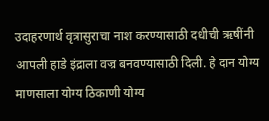उदाहरणार्थ वृत्रासुराचा नाश करण्यासाठी दधीची ऋषींनी आपली हाडे इंद्राला वज्र बनवण्यासाठी दिली. हे दान योग्य माणसाला योग्य ठिकाणी योग्य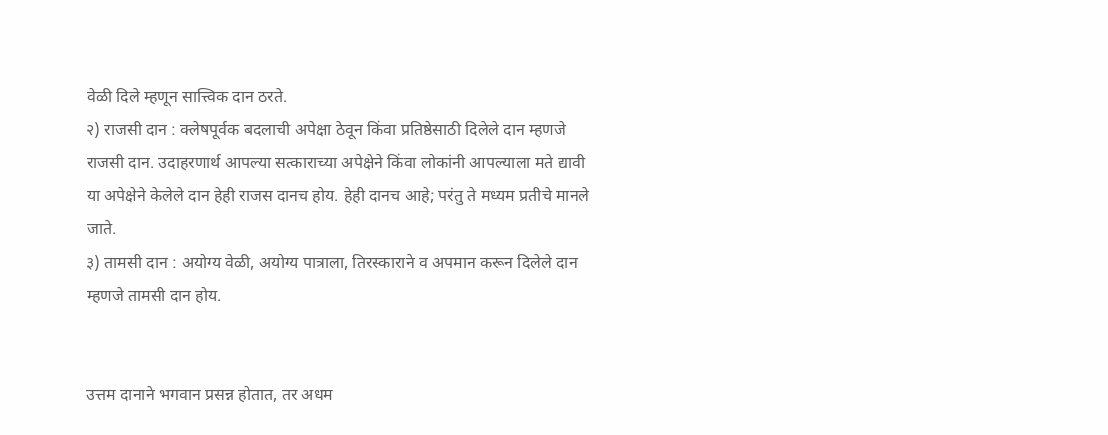वेळी दिले म्हणून सात्त्विक दान ठरते.
२) राजसी दान : क्लेषपूर्वक बदलाची अपेक्षा ठेवून किंवा प्रतिष्ठेसाठी दिलेले दान म्हणजे राजसी दान. उदाहरणार्थ आपल्या सत्काराच्या अपेक्षेने किंवा लोकांनी आपल्याला मते द्यावी या अपेक्षेने केलेले दान हेही राजस दानच होय. हेही दानच आहे; परंतु ते मध्यम प्रतीचे मानले जाते.
३) तामसी दान : अयोग्य वेळी, अयोग्य पात्राला, तिरस्काराने व अपमान करून दिलेले दान म्हणजे तामसी दान होय.


उत्तम दानाने भगवान प्रसन्न होतात, तर अधम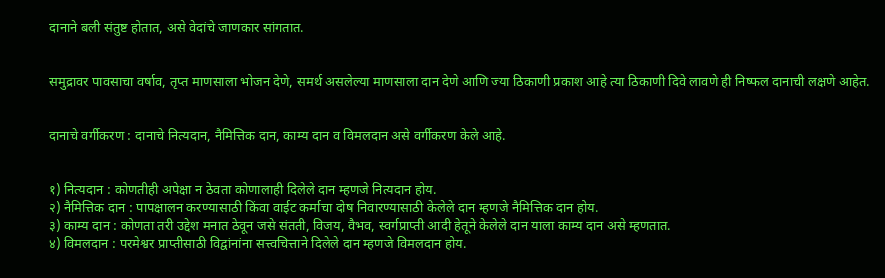दानाने बली संतुष्ट होतात, असे वेदांचे जाणकार सांगतात.


समुद्रावर पावसाचा वर्षाव, तृप्त माणसाला भोजन देणे, समर्थ असलेल्या माणसाला दान देणे आणि ज्या ठिकाणी प्रकाश आहे त्या ठिकाणी दिवे लावणे ही निष्फल दानाची लक्षणे आहेत.


दानाचे वर्गीकरण : दानाचे नित्यदान, नैमित्तिक दान, काम्य दान व विमलदान असे वर्गीकरण केले आहे.


१) नित्यदान : कोणतीही अपेक्षा न ठेवता कोणालाही दिलेले दान म्हणजे नित्यदान होय.
२) नैमित्तिक दान : पापक्षालन करण्यासाठी किंवा वाईट कर्माचा दोष निवारण्यासाठी केलेले दान म्हणजे नैमित्तिक दान होय.
३) काम्य दान : कोणता तरी उद्देश मनात ठेवून जसे संतती, विजय, वैभव, स्वर्गप्राप्ती आदी हेतूने केलेले दान याला काम्य दान असे म्हणतात.
४) विमलदान : परमेश्वर प्राप्तीसाठी विद्वांनांना सत्त्वचित्ताने दिलेले दान म्हणजे विमलदान होय.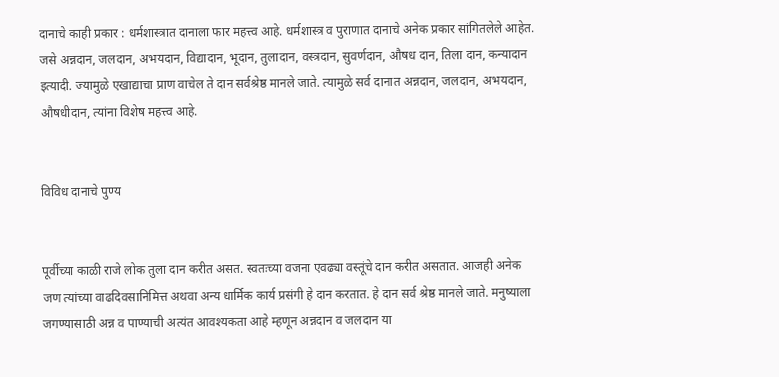दानाचे काही प्रकार : धर्मशास्त्रात दानाला फार महत्त्व आहे. धर्मशास्त्र व पुराणात दानाचे अनेक प्रकार सांगितलेले आहेत. जसे अन्नदान, जलदान, अभयदान, विद्यादान, भूदान, तुलादान, वस्त्रदान, सुवर्णदान, औषध दान, तिला दान, कन्यादान इत्यादी. ज्यामुळे एखाद्याचा प्राण वाचेल ते दान सर्वश्रेष्ठ मानले जाते. त्यामुळे सर्व दानात अन्नदान, जलदान, अभयदान, औषधीदान, त्यांना विशेष महत्त्व आहे.


विविध दानाचे पुण्य


पूर्वीच्या काळी राजे लोक तुला दान करीत असत. स्वतःच्या वजना एवढ्या वस्तूंचे दान करीत असतात. आजही अनेक जण त्यांच्या वाढदिवसानिमित्त अथवा अन्य धार्मिक कार्य प्रसंगी हे दान करतात. हे दान सर्व श्रेष्ठ मानले जाते. मनुष्याला जगण्यासाठी अन्न व पाण्याची अत्यंत आवश्यकता आहे म्हणून अन्नदान व जलदान या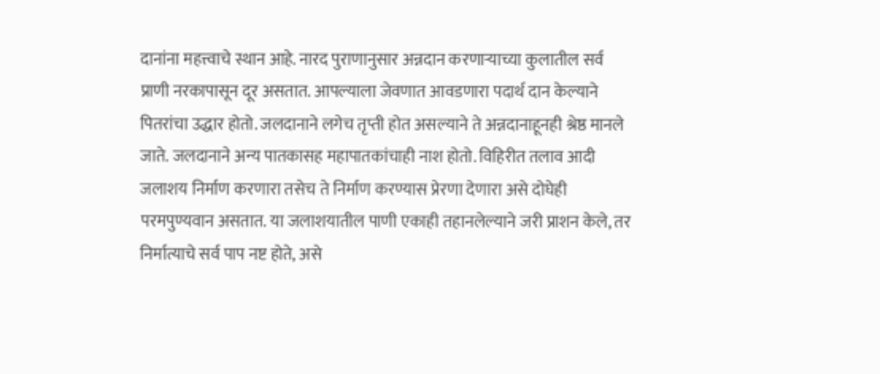दानांना महत्त्वाचे स्थान आहे. नारद पुराणानुसार अन्नदान करणाऱ्याच्या कुलातील सर्व प्राणी नरकापासून दूर असतात. आपल्याला जेवणात आवडणारा पदार्थ दान केल्याने पितरांचा उद्धार होतो. जलदानाने लगेच तृप्ती होत असल्याने ते अन्नदानाहूनही श्रेष्ठ मानले जाते. जलदानाने अन्य पातकासह महापातकांचाही नाश होतो. विहिरीत तलाव आदी जलाशय निर्माण करणारा तसेच ते निर्माण करण्यास प्रेरणा देणारा असे दोघेही परमपुण्यवान असतात. या जलाशयातील पाणी एकाही तहानलेल्याने जरी प्राशन केले, तर निर्मात्याचे सर्व पाप नष्ट होते, असे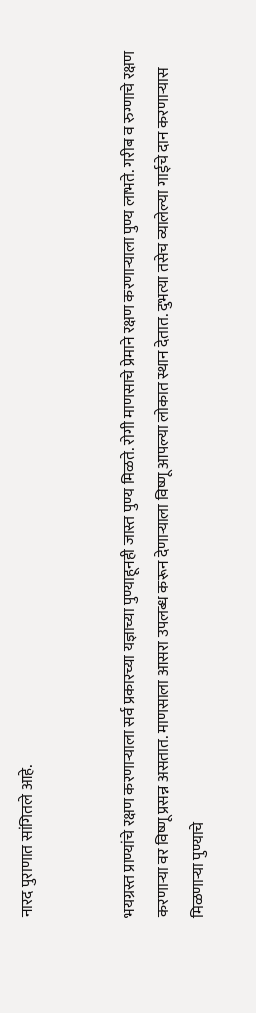नारद पुराणात सांगितले आहे.


भयग्रस्त प्राण्यांचे रक्षण करणाऱ्याला सर्व प्रकारच्या यज्ञाच्या पुण्याहूनही जास्त पुण्य मिळते. रोगी माणसाचे प्रेमाने रक्षण करणाऱ्याला पुण्य लाभते. गरीब व रुग्णाचे रक्षण करणाऱ्या वर विष्णू प्रसन्न असतात. माणसाला आसरा उपलब्ध करून देणाऱ्याला विष्णू आपल्या लोकात स्थान देतात. दुभत्या तसेच व्यालेल्या गाईचे दान करणाऱ्यास मिळणाऱ्या पुण्याचे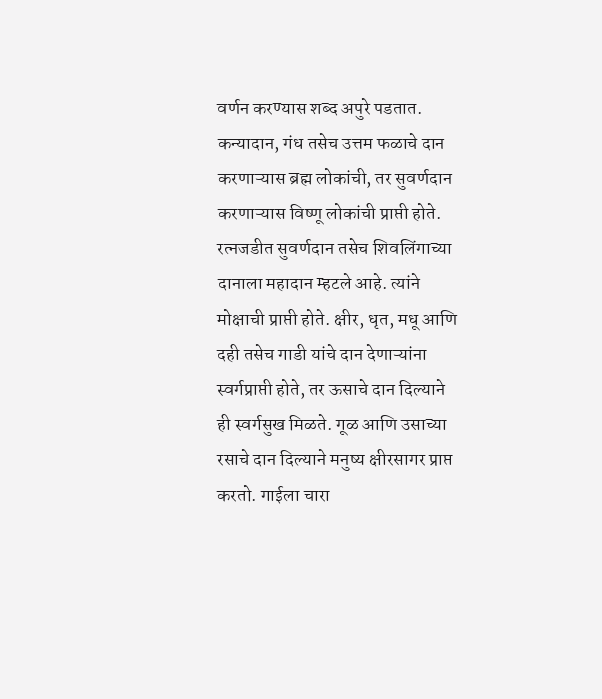वर्णन करण्यास शब्द अपुरे पडतात. कन्यादान, गंध तसेच उत्तम फळाचे दान करणाऱ्यास ब्रह्म लोकांची, तर सुवर्णदान करणाऱ्यास विष्णू लोकांची प्राप्ती होते. रत्नजडीत सुवर्णदान तसेच शिवलिंगाच्या दानाला महादान म्हटले आहे. त्यांने मोक्षाची प्राप्ती होते. क्षीर, धृत, मधू आणि दही तसेच गाडी यांचे दान देणाऱ्यांना स्वर्गप्राप्ती होते, तर ऊसाचे दान दिल्याने ही स्वर्गसुख मिळते. गूळ आणि उसाच्या रसाचे दान दिल्याने मनुष्य क्षीरसागर प्राप्त करतो. गाईला चारा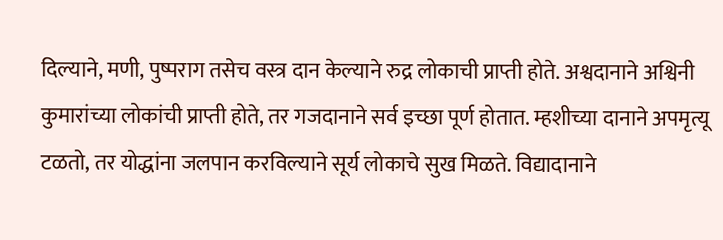दिल्याने, मणी, पुष्पराग तसेच वस्त्र दान केल्याने रुद्र लोकाची प्राप्ती होते. अश्वदानाने अश्विनी कुमारांच्या लोकांची प्राप्ती होते, तर गजदानाने सर्व इच्छा पूर्ण होतात. म्हशीच्या दानाने अपमृत्यू टळतो, तर योद्धांना जलपान करविल्याने सूर्य लोकाचे सुख मिळते. विद्यादानाने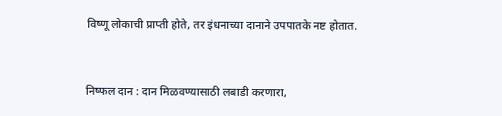विष्णू लोकाची प्राप्ती होते, तर इंधनाच्या दानाने उपपातके नष्ट होतात.


निष्फल दान : दान मिळवण्यासाठी लबाडी करणारा,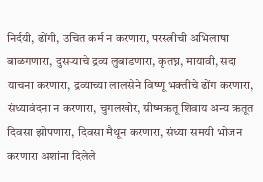निर्दयी, ढोंगी, उचित कर्म न करणारा, परस्त्रीची अभिलाषा बाळगणारा, दुसऱ्याचे द्रव्य लुबाडणारा, कृतघ्न, मायावी, सदा याचना करणारा, द्रव्याच्या लालसेने विष्णू भक्तीचे ढोंग करणारा, संध्यावंदना न करणारा, चुगलखोर, ग्रीष्मऋतू शिवाय अन्य ऋतूत दिवसा झोपणारा, दिवसा मैथून करणारा, संध्या समयी भोजन करणारा अशांना दिलेले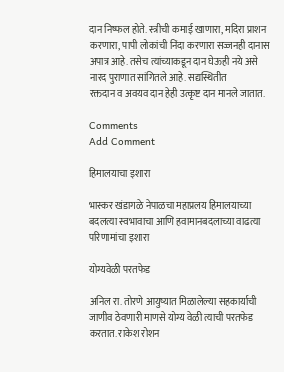दान निष्फल होते. स्त्रीची कमाई खाणारा, मदिरा प्राशन करणारा, पापी लोकांची निंदा करणारा सज्जनही दानास अपात्र आहे. तसेच त्यांच्याकडून दान घेऊही नये असे नारद पुराणात सांगितले आहे. सद्यस्थितीत
रक्तदान व अवयव दान हेही उत्कृष्ट दान मानले जातात.

Comments
Add Comment

हिमालयाचा इशारा

भास्कर खंडागळे नेपाळचा महाप्रलय हिमालयाच्या बदलत्या स्वभावाचा आणि हवामानबदलाच्या वाढत्या परिणामांचा इशारा

योग्यवेळी परतफेड

अनिल रा. तोरणे आयुष्यात मिळालेल्या सहकार्याची जाणीव ठेवणारी माणसे योग्य वेळी त्याची परतफेड करतात. राकेश रोशन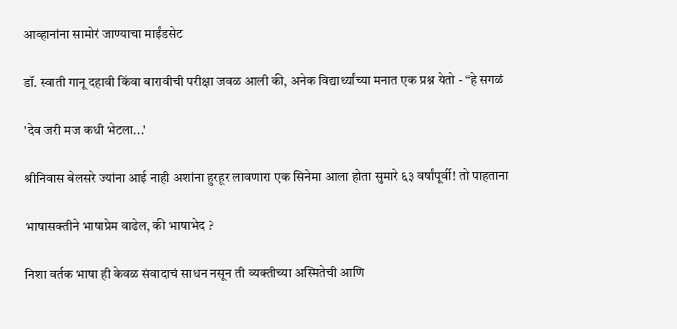आव्हानांना सामोरं जाण्याचा माईंडसेट

डॉ. स्वाती गानू दहावी किंवा बारावीची परीक्षा जवळ आली की, अनेक विद्यार्थ्यांच्या मनात एक प्रश्न येतो - “हे सगळं

'देव जरी मज कधी भेटला...'

श्रीनिवास बेलसरे ज्यांना आई नाही अशांना हुरहूर लावणारा एक सिनेमा आला होता सुमारे ६३ वर्षांपूर्वी! तो पाहताना

भाषासक्तीने भाषाप्रेम वाढेल, की भाषाभेद ?

निशा वर्तक भाषा ही केवळ संवादाचं साधन नसून ती व्यक्तीच्या अस्मितेची आणि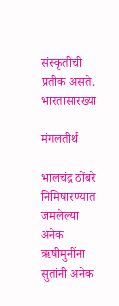संस्कृतीची प्रतीक असते. भारतासारख्या

मंगलतीर्थ

भालचंद्र ठोंबरे निमिषारण्यात जमलेल्या अनेक ऋषीमुनींना सुतांनी अनेक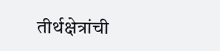तीर्थक्षेत्रांची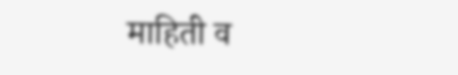माहिती व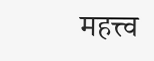महत्त्व